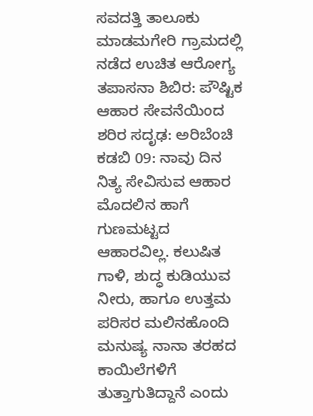ಸವದತ್ತಿ ತಾಲೂಕು ಮಾಡಮಗೇರಿ ಗ್ರಾಮದಲ್ಲಿ ನಡೆದ ಉಚಿತ ಆರೋಗ್ಯ ತಪಾಸನಾ ಶಿಬಿರ: ಪೌಷ್ಟಿಕ ಆಹಾರ ಸೇವನೆಯಿಂದ ಶರಿರ ಸದೃಢ: ಅರಿಬೆಂಚಿ
ಕಡಬಿ 09: ನಾವು ದಿನ ನಿತ್ಯ ಸೇವಿಸುವ ಆಹಾರ ಮೊದಲಿನ ಹಾಗೆ ಗುಣಮಟ್ಟದ ಆಹಾರವಿಲ್ಲ. ಕಲುಷಿತ ಗಾಳಿ, ಶುದ್ಧ ಕುಡಿಯುವ ನೀರು, ಹಾಗೂ ಉತ್ತಮ ಪರಿಸರ ಮಲಿನಹೊಂದಿ ಮನುಷ್ಯ ನಾನಾ ತರಹದ ಕಾಯಿಲೆಗಳಿಗೆ ತುತ್ತಾಗುತಿದ್ದಾನೆ ಎಂದು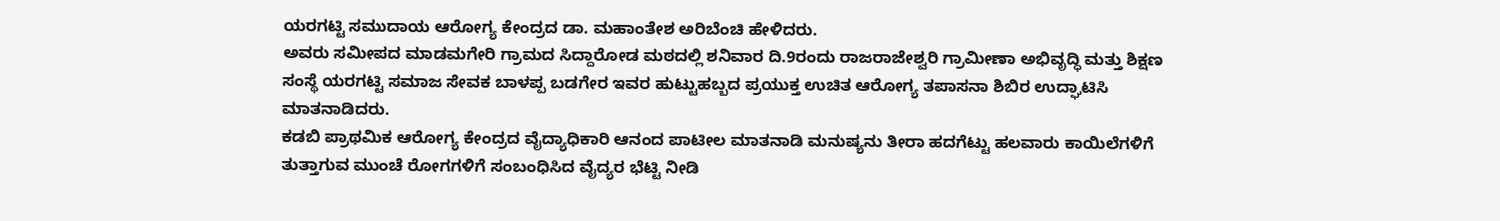ಯರಗಟ್ಟಿ ಸಮುದಾಯ ಆರೋಗ್ಯ ಕೇಂದ್ರದ ಡಾ. ಮಹಾಂತೇಶ ಅರಿಬೆಂಚಿ ಹೇಳಿದರು.
ಅವರು ಸಮೀಪದ ಮಾಡಮಗೇರಿ ಗ್ರಾಮದ ಸಿದ್ದಾರೋಡ ಮಠದಲ್ಲಿ ಶನಿವಾರ ದಿ.9ರಂದು ರಾಜರಾಜೇಶ್ವರಿ ಗ್ರಾಮೀಣಾ ಅಭಿವೃದ್ಧಿ ಮತ್ತು ಶಿಕ್ಷಣ ಸಂಸ್ಥೆ ಯರಗಟ್ಟಿ ಸಮಾಜ ಸೇವಕ ಬಾಳಪ್ಪ ಬಡಗೇರ ಇವರ ಹುಟ್ಟುಹಬ್ಬದ ಪ್ರಯುಕ್ತ ಉಚಿತ ಆರೋಗ್ಯ ತಪಾಸನಾ ಶಿಬಿರ ಉದ್ಘಾಟಿಸಿ ಮಾತನಾಡಿದರು.
ಕಡಬಿ ಪ್ರಾಥಮಿಕ ಆರೋಗ್ಯ ಕೇಂದ್ರದ ವೈದ್ಯಾಧಿಕಾರಿ ಆನಂದ ಪಾಟೀಲ ಮಾತನಾಡಿ ಮನುಷ್ಯನು ತೀರಾ ಹದಗೆಟ್ಟು ಹಲವಾರು ಕಾಯಿಲೆಗಳಿಗೆ ತುತ್ತಾಗುವ ಮುಂಚೆ ರೋಗಗಳಿಗೆ ಸಂಬಂಧಿಸಿದ ವೈದ್ಯರ ಭೆಟ್ಟಿ ನೀಡಿ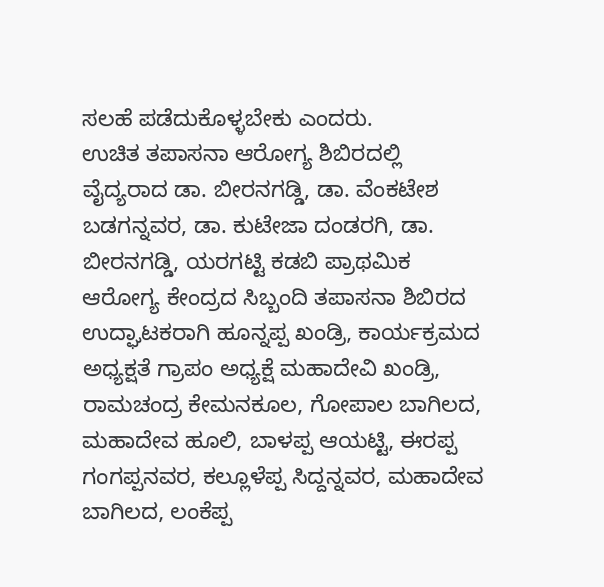ಸಲಹೆ ಪಡೆದುಕೊಳ್ಳಬೇಕು ಎಂದರು.
ಉಚಿತ ತಪಾಸನಾ ಆರೋಗ್ಯ ಶಿಬಿರದಲ್ಲಿ ವೈದ್ಯರಾದ ಡಾ. ಬೀರನಗಡ್ಡಿ, ಡಾ. ವೆಂಕಟೇಶ ಬಡಗನ್ನವರ, ಡಾ. ಕುಟೇಜಾ ದಂಡರಗಿ, ಡಾ. ಬೀರನಗಡ್ಡಿ, ಯರಗಟ್ಟಿ ಕಡಬಿ ಪ್ರಾಥಮಿಕ ಆರೋಗ್ಯ ಕೇಂದ್ರದ ಸಿಬ್ಬಂದಿ ತಪಾಸನಾ ಶಿಬಿರದ ಉದ್ಘಾಟಕರಾಗಿ ಹೂನ್ನಪ್ಪ ಖಂಡ್ರಿ, ಕಾರ್ಯಕ್ರಮದ ಅಧ್ಯಕ್ಷತೆ ಗ್ರಾಪಂ ಅಧ್ಯಕ್ಷೆ ಮಹಾದೇವಿ ಖಂಡ್ರಿ, ರಾಮಚಂದ್ರ ಕೇಮನಕೂಲ, ಗೋಪಾಲ ಬಾಗಿಲದ, ಮಹಾದೇವ ಹೂಲಿ, ಬಾಳಪ್ಪ ಆಯಟ್ಟಿ, ಈರಪ್ಪ ಗಂಗಪ್ಪನವರ, ಕಲ್ಲೂಳೆಪ್ಪ ಸಿದ್ದನ್ನವರ, ಮಹಾದೇವ ಬಾಗಿಲದ, ಲಂಕೆಪ್ಪ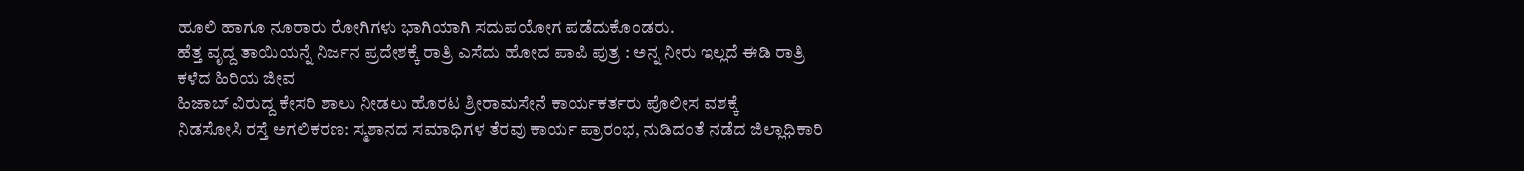ಹೂಲಿ ಹಾಗೂ ನೂರಾರು ರೋಗಿಗಳು ಭಾಗಿಯಾಗಿ ಸದುಪಯೋಗ ಪಡೆದುಕೊಂಡರು.
ಹೆತ್ತ ವೃದ್ದ ತಾಯಿಯನ್ನೆ ನಿರ್ಜನ ಪ್ರದೇಶಕ್ಕೆ ರಾತ್ರಿ ಎಸೆದು ಹೋದ ಪಾಪಿ ಪುತ್ರ : ಅನ್ನ ನೀರು ಇಲ್ಲದೆ ಈಡಿ ರಾತ್ರಿ ಕಳೆದ ಹಿರಿಯ ಜೀವ
ಹಿಜಾಬ್ ವಿರುದ್ದ ಕೇಸರಿ ಶಾಲು ನೀಡಲು ಹೊರಟ ಶ್ರೀರಾಮಸೇನೆ ಕಾರ್ಯಕರ್ತರು ಪೊಲೀಸ ವಶಕ್ಕೆ
ನಿಡಸೋಸಿ ರಸ್ತೆ ಅಗಲಿಕರಣ: ಸ್ಮಶಾನದ ಸಮಾಧಿಗಳ ತೆರವು ಕಾರ್ಯ ಪ್ರಾರಂಭ, ನುಡಿದಂತೆ ನಡೆದ ಜಿಲ್ಲಾಧಿಕಾರಿ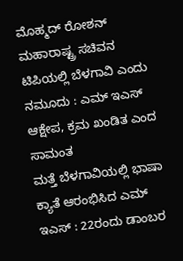ಮೊಹ್ಮದ್ ರೋಶನ್
ಮಹಾರಾಷ್ಟ್ರ ಸಚಿವನ ಟಿಪಿಯಲ್ಲಿ ಬೆಳಗಾವಿ ಎಂದು ನಮೂದು : ಎಮ್ ಇಎಸ್ ಆಕ್ಷೇಪ, ಕ್ರಮ ಖಂಡಿತ ಎಂದ ಸಾಮಂತ
ಮತ್ತೆ ಬೆಳಗಾವಿಯಲ್ಲಿ ಭಾಷಾ ಕ್ಯಾತೆ ಆರಂಭಿಸಿದ ಎಮ್ ಇಎಸ್ : 22ರಂದು ಡಾಂಬರ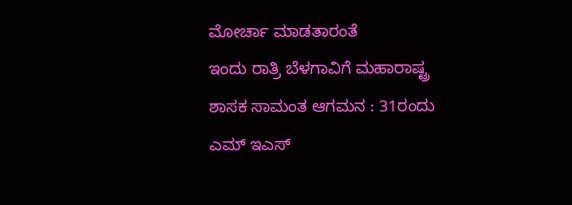ಮೋರ್ಚಾ ಮಾಡತಾರಂತೆ
ಇಂದು ರಾತ್ರಿ ಬೆಳಗಾವಿಗೆ ಮಹಾರಾಷ್ಟ್ರ ಶಾಸಕ ಸಾಮಂತ ಆಗಮನ : 31ರಂದು ಎಮ್ ಇಎಸ್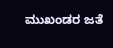ಮುಖಂಡರ ಜತೆ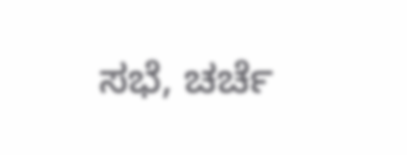ಸಭೆ, ಚರ್ಚೆ